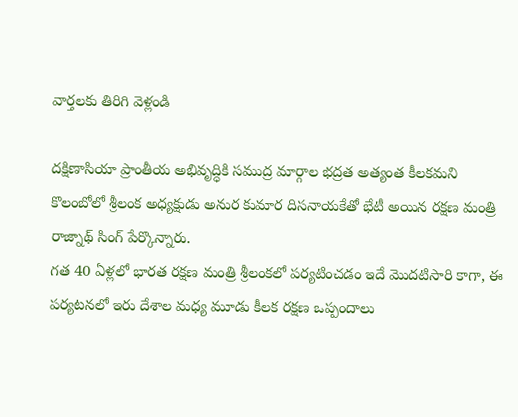వార్తలకు తిరిగి వెళ్లండి

దక్షిణాసియా ప్రాంతీయ అభివృద్ధికి సముద్ర మార్గాల భద్రత అత్యంత కీలకమని కొలంబోలో శ్రీలంక అధ్యక్షుడు అనుర కుమార దిసనాయకేతో భేటీ అయిన రక్షణ మంత్రి రాజ్నాథ్ సింగ్ పేర్కొన్నారు.
గత 40 ఏళ్లలో భారత రక్షణ మంత్రి శ్రీలంకలో పర్యటించడం ఇదే మొదటిసారి కాగా, ఈ పర్యటనలో ఇరు దేశాల మధ్య మూడు కీలక రక్షణ ఒప్పందాలు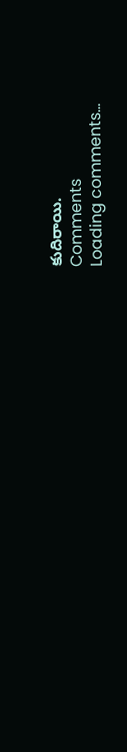కుదిరాయి.
Comments
Loading comments...